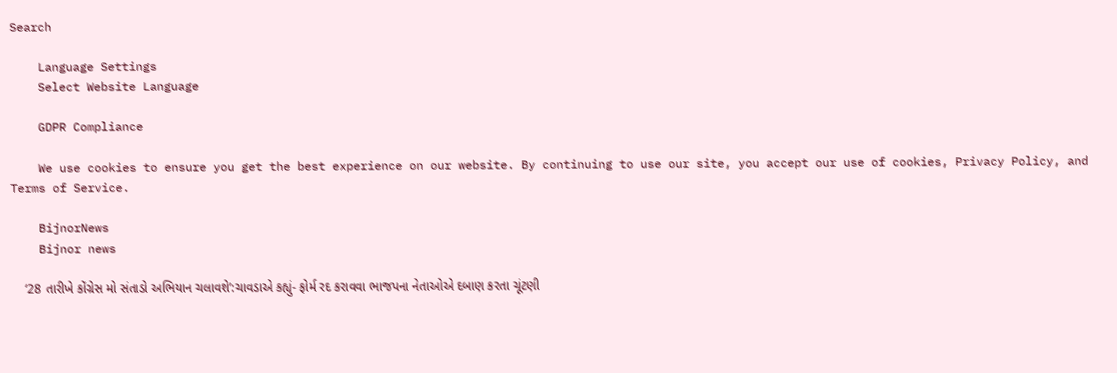Search

    Language Settings
    Select Website Language

    GDPR Compliance

    We use cookies to ensure you get the best experience on our website. By continuing to use our site, you accept our use of cookies, Privacy Policy, and Terms of Service.

    BijnorNews
    Bijnor news

    ‘28 તારીખે કોંગ્રેસ મો સંતાડો અભિયાન ચલાવશે’:ચાવડાએ કહ્યું- ફોર્મ રદ કરાવવા ભાજપના નેતાઓએ દબાણ કરતા ચૂંટણી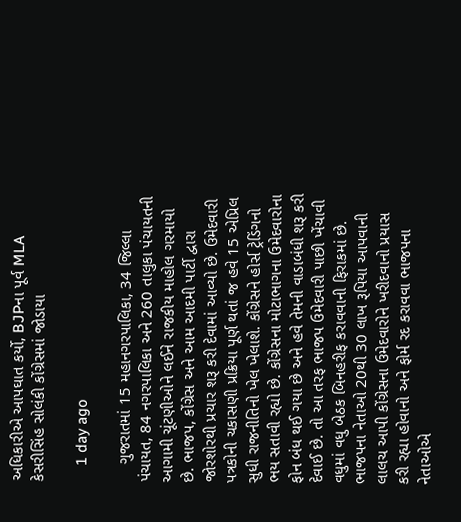અધિકારીએ આપઘાત કર્યો, BJPના પૂર્વ MLA કેસરીસિંહ સોલંકી કોંગ્રેસમાં જોડાયા

    1 day ago

    ગુજરાતમાં 15 મહાનગરપાલિકા, 34 જિલ્લા પંચાયત, 84 નગરપાલિકા અને 260 તાલુકા પંચાયતની આગામી ચૂંટણીઓને લઈને રાજકીય માહોલ ગરમાયો છે. ભાજપ, કોંગ્રેસ અને આમ આદમી પાર્ટી દ્વારા જોરશોરથી પ્રચાર શરૂ કરી દેવામાં આવ્યો છે. ઉમેદવારી પત્રકોની ચકાસણી પ્રક્રિયા પૂર્ણ થતાં જ હવે 15 એપ્રિલ સુધી રાજનીતિનો ખેલ ખેલાશે. કોંગ્રેસને હોર્સ ટ્રેડિંગનો ભય સતાવી રહ્યો છે. કોંગ્રેસના મોટાભાગના ઉમેદવારોના ફોન બંધ થઈ ગયા છે અને હવે તેમની વાડાબંધી શરૂ કરી દેવાઈ છે. તો આ તરફ ભાજપ ઉમેદવારી પાછી ખેંચાવી વધુમાં વધુ બેઠક બિનહરીફ કરાવવાની ફિરાકમાં છે. ભાજપના નેતાઓ 20થી 30 લાખ રૂપિયા આપવાની લાલચ આપી કોંગ્રેસના ઉમેદવારોને ખરીદવાનો પ્રયાસ કરી રહ્યા હોવાનો અને ફોર્મ રદ કરાવવા ભાજપના નેતાઓએ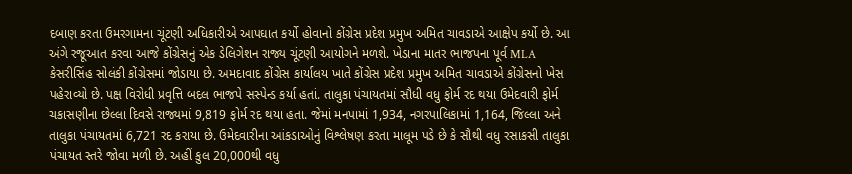દબાણ કરતા ઉમરગામના ચૂંટણી અધિકારીએ આપઘાત કર્યો હોવાનો કોંગ્રેસ પ્રદેશ પ્રમુખ અમિત ચાવડાએ આક્ષેપ કર્યો છે. આ અંગે રજૂઆત કરવા આજે કોંગ્રેસનું એક ડેલિગેશન રાજ્ય ચૂંટણી આયોગને મળશે. ખેડાના માતર ભાજપના પૂર્વ MLA કેસરીસિંહ સોલંકી કોંગ્રેસમાં જોડાયા છે. અમદાવાદ કોંગ્રેસ કાર્યાલય ખાતે કોંગ્રેસ પ્રદેશ પ્રમુખ અમિત ચાવડાએ કોંગ્રેસનો ખેસ પહેરાવ્યો છે. પક્ષ વિરોધી પ્રવૃત્તિ બદલ ભાજપે સસ્પેન્ડ કર્યા હતાં. તાલુકા પંચાયતમાં સૌધી વધુ ફોર્મ રદ થયા ઉમેદવારી ફોર્મ ચકાસણીના છેલ્લા દિવસે રાજ્યમાં 9,819 ફોર્મ રદ થયા હતા. જેમાં મનપામાં 1,934, નગરપાલિકામાં 1,164, જિલ્લા અને તાલુકા પંચાયતમાં 6,721 રદ કરાયા છે. ઉમેદવારીના આંકડાઓનું વિશ્લેષણ કરતા માલૂમ પડે છે કે સૌથી વધુ રસાકસી તાલુકા પંચાયત સ્તરે જોવા મળી છે. અહીં કુલ 20,000થી વધુ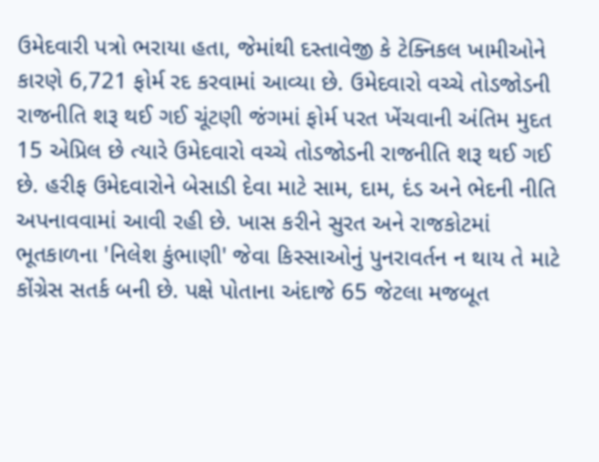ઉમેદવારી પત્રો ભરાયા હતા, જેમાંથી દસ્તાવેજી કે ટેક્નિકલ ખામીઓને કારણે 6,721 ફોર્મ રદ કરવામાં આવ્યા છે. ઉમેદવારો વચ્ચે તોડજોડની રાજનીતિ શરૂ થઈ ગઈ ચૂંટણી જંગમાં ફોર્મ પરત ખેંચવાની અંતિમ મુદત 15 એપ્રિલ છે ત્યારે ઉમેદવારો વચ્ચે તોડજોડની રાજનીતિ શરૂ થઈ ગઈ છે. હરીફ ઉમેદવારોને બેસાડી દેવા માટે સામ, દામ, દંડ અને ભેદની નીતિ અપનાવવામાં આવી રહી છે. ખાસ કરીને સુરત અને રાજકોટમાં ભૂતકાળના 'નિલેશ કુંભાણી' જેવા કિસ્સાઓનું પુનરાવર્તન ન થાય તે માટે કોંગ્રેસ સતર્ક બની છે. પક્ષે પોતાના અંદાજે 65 જેટલા મજબૂત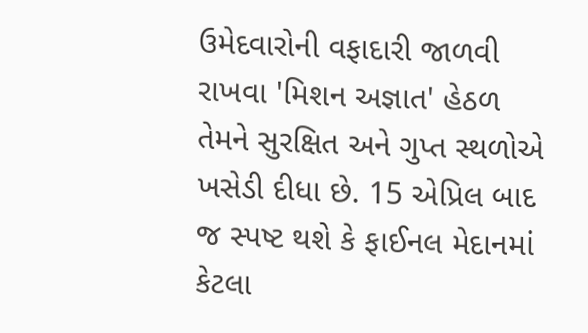ઉમેદવારોની વફાદારી જાળવી રાખવા 'મિશન અજ્ઞાત' હેઠળ તેમને સુરક્ષિત અને ગુપ્ત સ્થળોએ ખસેડી દીધા છે. 15 એપ્રિલ બાદ જ સ્પષ્ટ થશે કે ફાઈનલ મેદાનમાં કેટલા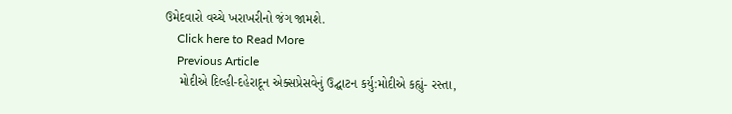ઉમેદવારો વચ્ચે ખરાખરીનો જંગ જામશે.
    Click here to Read More
    Previous Article
    મોદીએ દિલ્હી-દહેરાદૂન એક્સપ્રેસવેનું ઉદ્ઘાટન કર્યુ:મોદીએ કહ્યું- રસ્તા,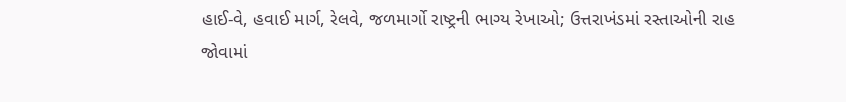હાઈ-વે, હવાઈ માર્ગ, રેલવે, જળમાર્ગો રાષ્ટ્રની ભાગ્ય રેખાઓ; ઉત્તરાખંડમાં રસ્તાઓની રાહ જોવામાં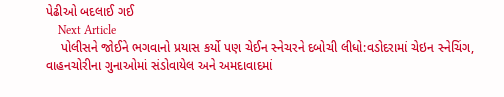પેઢીઓ બદલાઈ ગઈ
    Next Article
    પોલીસને જોઈને ભગવાનો પ્રયાસ કર્યો પણ ચેઈન સ્નેચરને દબોચી લીધો:વડોદરામાં ચેઇન સ્નેચિંગ, વાહનચોરીના ગુનાઓમાં સંડોવાયેલ અને અમદાવાદમાં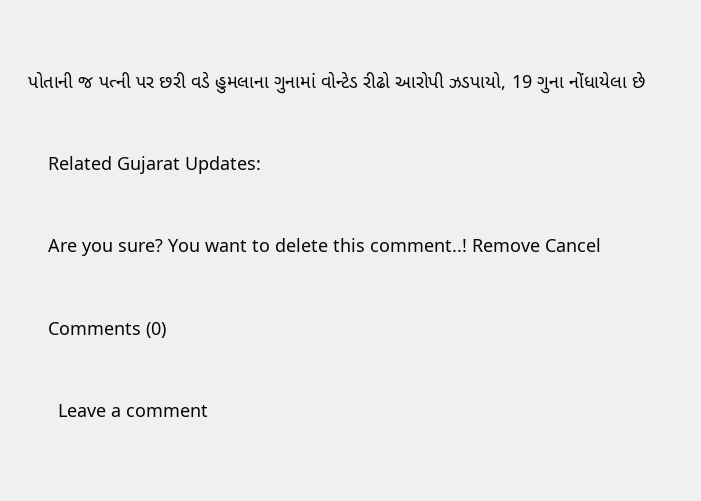પોતાની જ પત્ની પર છરી વડે હુમલાના ગુનામાં વોન્ટેડ રીઢો આરોપી ઝડપાયો, 19 ગુના નોંધાયેલા છે

    Related Gujarat Updates:

    Are you sure? You want to delete this comment..! Remove Cancel

    Comments (0)

      Leave a comment